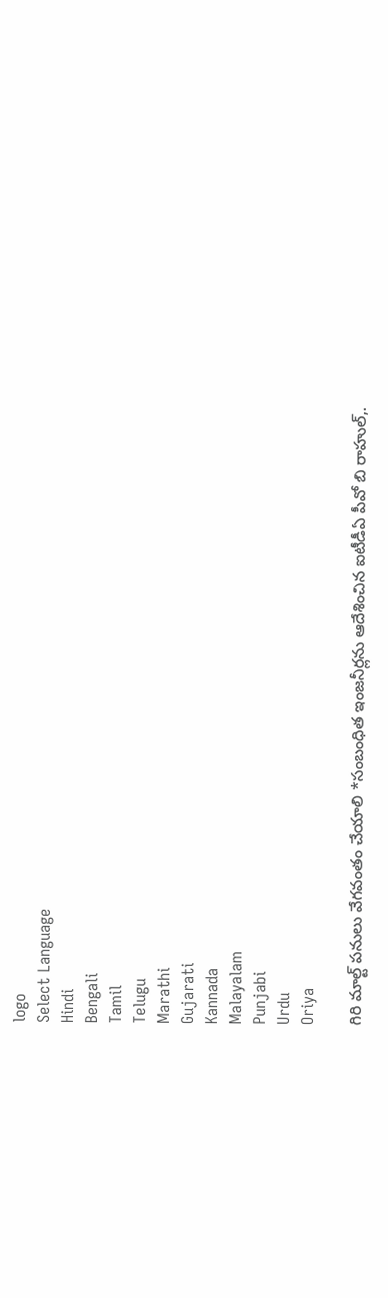logo
Select Language
Hindi
Bengali
Tamil
Telugu
Marathi
Gujarati
Kannada
Malayalam
Punjabi
Urdu
Oriya

గిరి మాల్ట్ పనులు వేగవంతం చేయాలి *సంబంధిత ఇంజనీర్లను ఆదేశించిన ఐటీడీఏ పీవో బి రాహుల్,.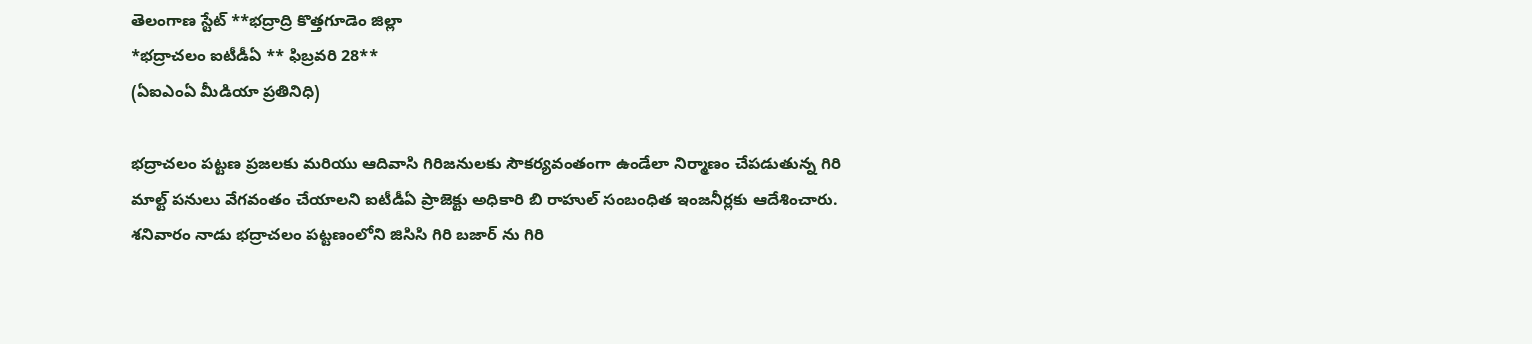తెలంగాణ స్టేట్ **భద్రాద్రి కొత్తగూడెం జిల్లా
*భద్రాచలం ఐటీడీఏ ** ఫిబ్రవరి 28**
(ఏఐఎంఏ మీడియా ప్రతినిధి)

భద్రాచలం పట్టణ ప్రజలకు మరియు ఆదివాసి గిరిజనులకు సౌకర్యవంతంగా ఉండేలా నిర్మాణం చేపడుతున్న గిరి మాల్ట్ పనులు వేగవంతం చేయాలని ఐటీడీఏ ప్రాజెక్టు అధికారి బి రాహుల్ సంబంధిత ఇంజనీర్లకు ఆదేశించారు.
శనివారం నాడు భద్రాచలం పట్టణంలోని జిసిసి గిరి బజార్ ను గిరి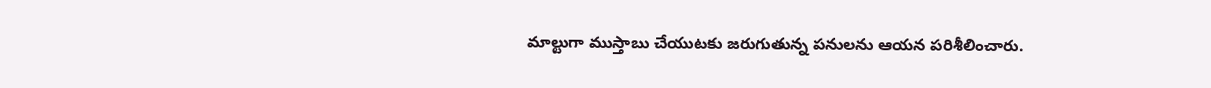మాల్టుగా ముస్తాబు చేయుటకు జరుగుతున్న పనులను ఆయన పరిశీలించారు.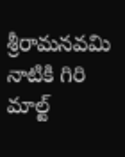శ్రీరామనవమి నాటికి గిరి మాల్ట్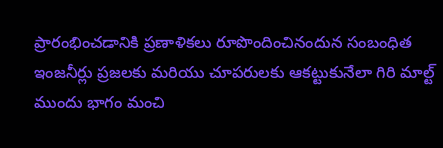ప్రారంభించడానికి ప్రణాళికలు రూపొందించినందున సంబంధిత ఇంజనీర్లు ప్రజలకు మరియు చూపరులకు ఆకట్టుకునేలా గిరి మాల్ట్ ముందు భాగం మంచి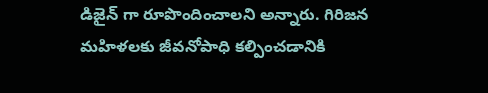డిజైన్ గా రూపొందించాలని అన్నారు. గిరిజన మహిళలకు జీవనోపాధి కల్పించడానికి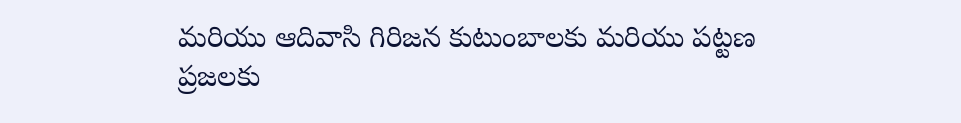మరియు ఆదివాసి గిరిజన కుటుంబాలకు మరియు పట్టణ ప్రజలకు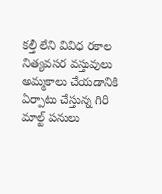కల్తీ లేని వివిధ రకాల నిత్యవసర వస్తువులు అమ్మకాలు చేయడానికి ఏర్పాటు చేస్తున్న గిరి మాల్ట్ పనులు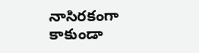నాసిరకంగా కాకుండా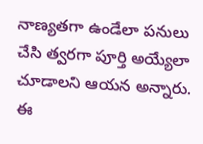నాణ్యతగా ఉండేలా పనులు చేసి త్వరగా పూర్తి అయ్యేలా చూడాలని ఆయన అన్నారు.
ఈ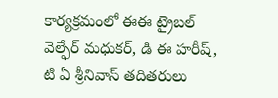కార్యక్రమంలో ఈఈ ట్రైబల్ వెల్ఫేర్ మధుకర్, డి ఈ హరీష్, టి ఏ శ్రీనివాస్ తదితరులు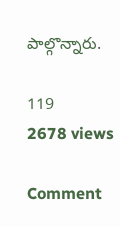పాల్గొన్నారు.

119
2678 views

Comment